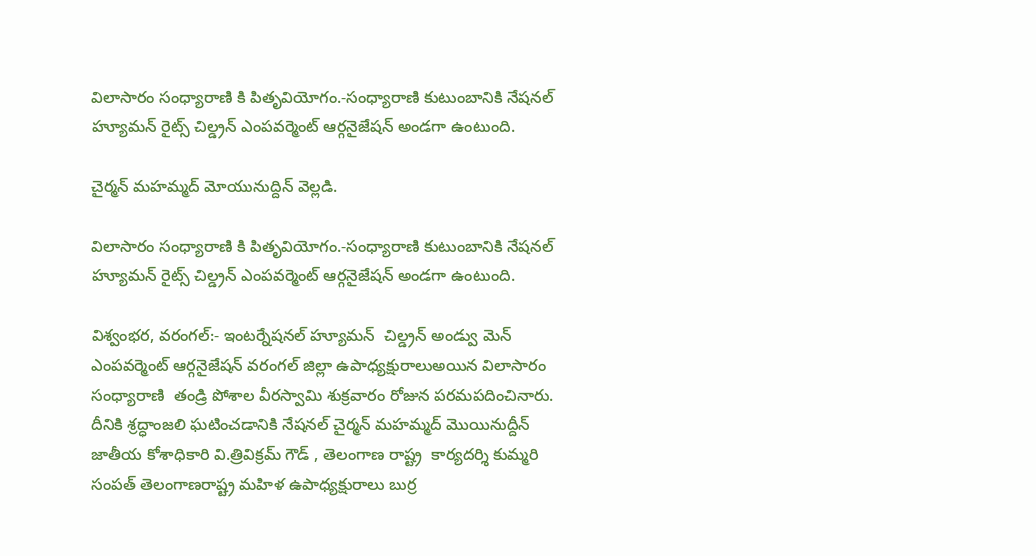విలాసారం సంధ్యారాణి కి పితృవియోగం.-సంధ్యారాణి కుటుంబానికి నేషనల్ హ్యూమన్ రైట్స్ చిల్డ్రన్ ఎంపవర్మెంట్ ఆర్గనైజేషన్ అండగా ఉంటుంది.

చైర్మన్ మహమ్మద్ మోయునుద్దిన్ వెల్లడి.

విలాసారం సంధ్యారాణి కి పితృవియోగం.-సంధ్యారాణి కుటుంబానికి నేషనల్ హ్యూమన్ రైట్స్ చిల్డ్రన్ ఎంపవర్మెంట్ ఆర్గనైజేషన్ అండగా ఉంటుంది.

విశ్వంభర, వరంగల్:- ఇంటర్నేషనల్ హ్యూమన్  చిల్డ్రన్ అండ్వు మెన్ ఎంపవర్మెంట్ ఆర్గనైజేషన్ వరంగల్ జిల్లా ఉపాధ్యక్షురాలుఅయిన విలాసారం సంధ్యారాణి  తండ్రి పోశాల వీరస్వామి శుక్రవారం రోజున పరమపదించినారు. దీనికి శ్రద్ధాంజలి ఘటించడానికి నేషనల్ చైర్మన్ మహమ్మద్ మొయినుద్దీన్  జాతీయ కోశాధికారి వి.త్రివిక్రమ్ గౌడ్ , తెలంగాణ రాష్ట్ర  కార్యదర్శి కుమ్మరి సంపత్ తెలంగాణరాష్ట్ర మహిళ ఉపాధ్యక్షురాలు బుర్ర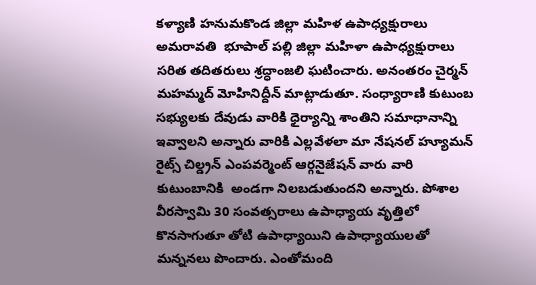కళ్యాణి హనుమకొండ జిల్లా మహిళ ఉపాధ్యక్షురాలు అమరావతి  భూపాల్ పల్లి జిల్లా మహిళా ఉపాధ్యక్షురాలు సరిత తదితరులు శ్రద్ధాంజలి ఘటించారు. అనంతరం చైర్మన్ మహమ్మద్ మోహినిద్దీన్ మాట్లాడుతూ. సంధ్యారాణి కుటుంబ సభ్యులకు దేవుడు వారికి ధైర్యాన్ని శాంతిని సమాధానాన్ని ఇవ్వాలని అన్నారు వారికి ఎల్లవేళలా మా నేషనల్ హ్యూమన్ రైట్స్ చిల్డ్రన్ ఎంపవర్మెంట్ ఆర్గనైజేషన్ వారు వారి కుటుంబానికి  అండగా నిలబడుతుందని అన్నారు. పోశాల వీరస్వామి 30 సంవత్సరాలు ఉపాధ్యాయ వృత్తిలో కొనసాగుతూ తోటి ఉపాధ్యాయిని ఉపాధ్యాయులతో మన్ననలు పొందారు. ఎంతోమంది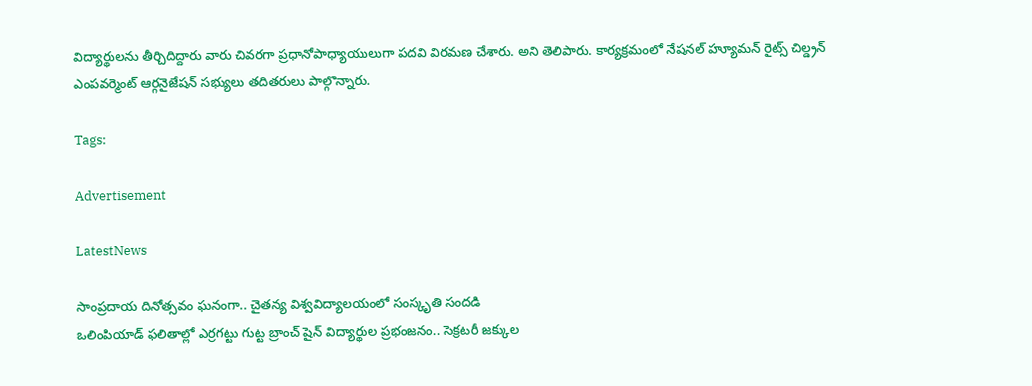విద్యార్థులను తీర్చిదిద్దారు వారు చివరగా ప్రధానోపాధ్యాయులుగా పదవి విరమణ చేశారు. అని తెలిపారు. కార్యక్రమంలో నేషనల్ హ్యూమన్ రైట్స్ చిల్డ్రన్ ఎంపవర్మెంట్ ఆర్గనైజేషన్ సభ్యులు తదితరులు పాల్గొన్నారు.

Tags:

Advertisement

LatestNews

సాంప్రదాయ దినోత్సవం ఘనంగా.. చైతన్య విశ్వవిద్యాలయంలో సంస్కృతి సందడి
ఒలింపియాడ్ ఫలితాల్లో ఎర్రగట్టు గుట్ట బ్రాంచ్ షైన్ విద్యార్థుల ప్రభంజనం.. సెక్రటరీ జక్కుల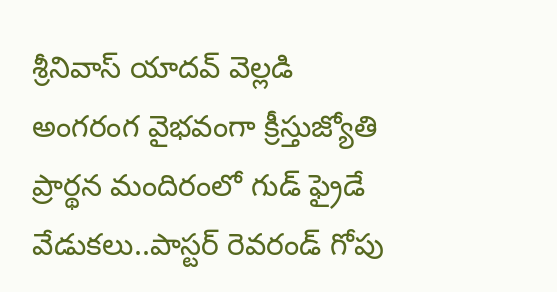శ్రీనివాస్ యాదవ్ వెల్లడి
అంగరంగ వైభవంగా క్రీస్తుజ్యోతి ప్రార్థన మందిరంలో గుడ్ ఫ్రైడే వేడుకలు..పాస్టర్ రెవరండ్ గోపు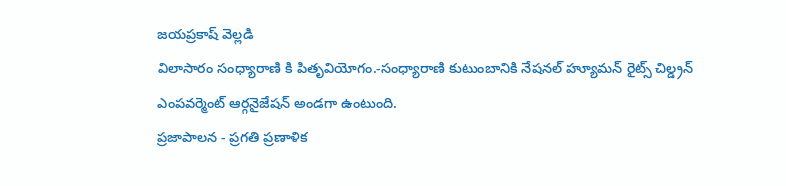జయప్రకాష్ వెల్లడి
విలాసారం సంధ్యారాణి కి పితృవియోగం.-సంధ్యారాణి కుటుంబానికి నేషనల్ హ్యూమన్ రైట్స్ చిల్డ్రన్ ఎంపవర్మెంట్ ఆర్గనైజేషన్ అండగా ఉంటుంది.
ప్రజాపాలన - ప్రగతి ప్రణాళిక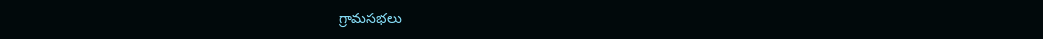గ్రామసభలు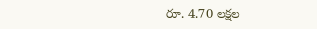రూ. 4.70 లక్షల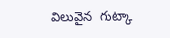విలువైన  గుట్కా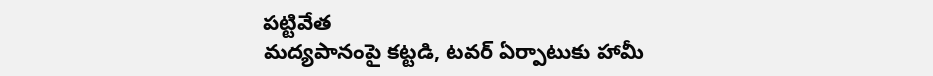పట్టివేత
మద్యపానంపై కట్టడి, టవర్ ఏర్పాటుకు హామీ